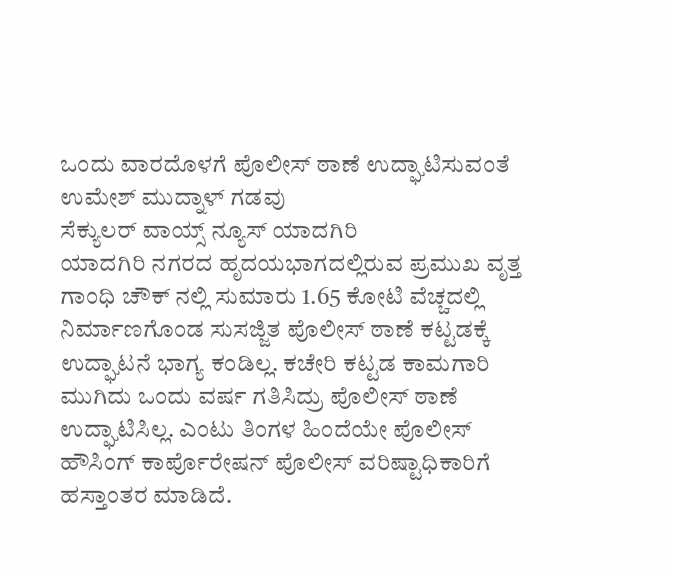ಒಂದು ವಾರದೊಳಗೆ ಪೊಲೀಸ್ ಠಾಣೆ ಉದ್ಘಾಟಿಸುವಂತೆ ಉಮೇಶ್ ಮುದ್ನಾಳ್ ಗಡವು
ಸೆಕ್ಯುಲರ್ ವಾಯ್ಸ್ ನ್ಯೂಸ್ ಯಾದಗಿರಿ
ಯಾದಗಿರಿ ನಗರದ ಹೃದಯಭಾಗದಲ್ಲಿರುವ ಪ್ರಮುಖ ವೃತ್ತ ಗಾಂಧಿ ಚೌಕ್ ನಲ್ಲಿ ಸುಮಾರು 1.65 ಕೋಟಿ ವೆಚ್ಚದಲ್ಲಿ ನಿರ್ಮಾಣಗೊಂಡ ಸುಸಜ್ಜಿತ ಪೊಲೀಸ್ ಠಾಣೆ ಕಟ್ಟಡಕ್ಕೆ ಉದ್ಘಾಟನೆ ಭಾಗ್ಯ ಕಂಡಿಲ್ಲ. ಕಚೇರಿ ಕಟ್ಟಡ ಕಾಮಗಾರಿ ಮುಗಿದು ಒಂದು ವರ್ಷ ಗತಿಸಿದ್ರು ಪೊಲೀಸ್ ಠಾಣೆ ಉದ್ಘಾಟಿಸಿಲ್ಲ. ಎಂಟು ತಿಂಗಳ ಹಿಂದೆಯೇ ಪೊಲೀಸ್ ಹೌಸಿಂಗ್ ಕಾರ್ಪೊರೇಷನ್ ಪೊಲೀಸ್ ವರಿಷ್ಟಾಧಿಕಾರಿಗೆ ಹಸ್ತಾಂತರ ಮಾಡಿದೆ.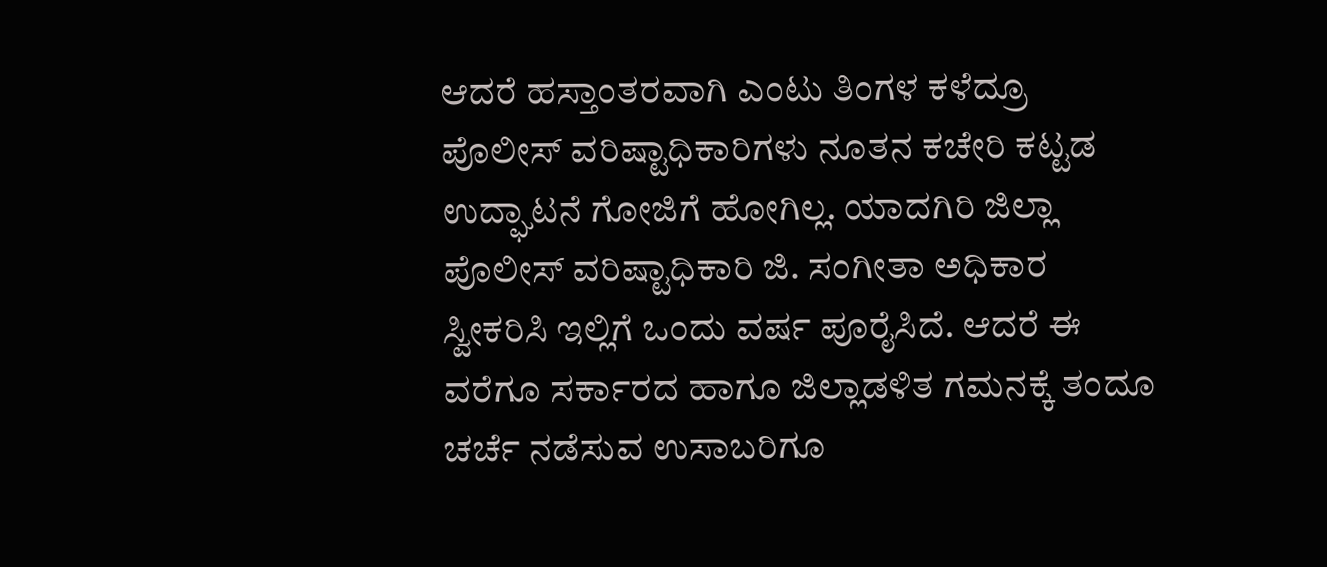ಆದರೆ ಹಸ್ತಾಂತರವಾಗಿ ಎಂಟು ತಿಂಗಳ ಕಳೆದ್ರೂ ಪೊಲೀಸ್ ವರಿಷ್ಟಾಧಿಕಾರಿಗಳು ನೂತನ ಕಚೇರಿ ಕಟ್ಟಡ ಉದ್ಘಾಟನೆ ಗೋಜಿಗೆ ಹೋಗಿಲ್ಲ. ಯಾದಗಿರಿ ಜಿಲ್ಲಾ ಪೊಲೀಸ್ ವರಿಷ್ಟಾಧಿಕಾರಿ ಜಿ. ಸಂಗೀತಾ ಅಧಿಕಾರ ಸ್ವೀಕರಿಸಿ ಇಲ್ಲಿಗೆ ಒಂದು ವರ್ಷ ಪೂರೈಸಿದೆ. ಆದರೆ ಈ ವರೆಗೂ ಸರ್ಕಾರದ ಹಾಗೂ ಜಿಲ್ಲಾಡಳಿತ ಗಮನಕ್ಕೆ ತಂದೂ ಚರ್ಚೆ ನಡೆಸುವ ಉಸಾಬರಿಗೂ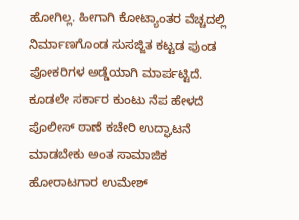ಹೋಗಿಲ್ಲ. ಹೀಗಾಗಿ ಕೋಟ್ಯಾಂತರ ವೆಚ್ಚದಲ್ಲಿ ನಿರ್ಮಾಣಗೊಂಡ ಸುಸಜ್ಜಿತ ಕಟ್ಟಡ ಪುಂಡ ಪೋಕರಿಗಳ ಅಡ್ಡೆಯಾಗಿ ಮಾರ್ಪಟ್ಟಿದೆ. ಕೂಡಲೇ ಸರ್ಕಾರ ಕುಂಟು ನೆಪ ಹೇಳದೆ ಪೊಲೀಸ್ ಠಾಣೆ ಕಚೇರಿ ಉದ್ಘಾಟನೆ ಮಾಡಬೇಕು ಅಂತ ಸಾಮಾಜಿಕ ಹೋರಾಟಗಾರ ಉಮೇಶ್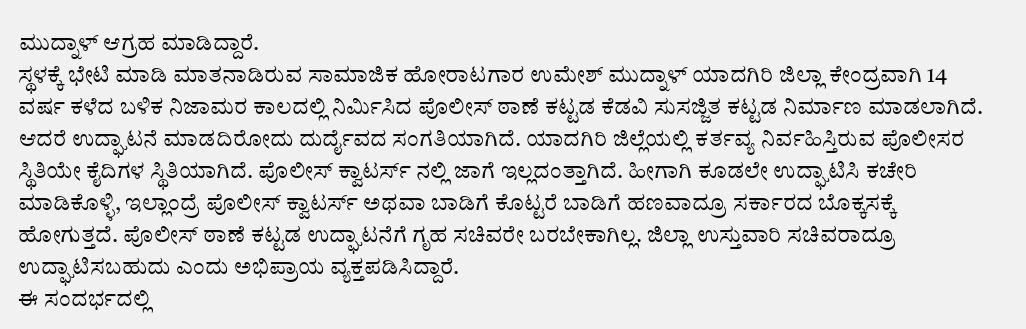ಮುದ್ನಾಳ್ ಆಗ್ರಹ ಮಾಡಿದ್ದಾರೆ.
ಸ್ಥಳಕ್ಕೆ ಭೇಟಿ ಮಾಡಿ ಮಾತನಾಡಿರುವ ಸಾಮಾಜಿಕ ಹೋರಾಟಗಾರ ಉಮೇಶ್ ಮುದ್ನಾಳ್ ಯಾದಗಿರಿ ಜಿಲ್ಲಾ ಕೇಂದ್ರವಾಗಿ 14 ವರ್ಷ ಕಳೆದ ಬಳಿಕ ನಿಜಾಮರ ಕಾಲದಲ್ಲಿ ನಿರ್ಮಿಸಿದ ಪೊಲೀಸ್ ಠಾಣೆ ಕಟ್ಟಡ ಕೆಡವಿ ಸುಸಜ್ಜಿತ ಕಟ್ಟಡ ನಿರ್ಮಾಣ ಮಾಡಲಾಗಿದೆ. ಆದರೆ ಉದ್ಘಾಟನೆ ಮಾಡದಿರೋದು ದುರ್ದೈವದ ಸಂಗತಿಯಾಗಿದೆ. ಯಾದಗಿರಿ ಜಿಲ್ಲೆಯಲ್ಲಿ ಕರ್ತವ್ಯ ನಿರ್ವಹಿಸ್ತಿರುವ ಪೊಲೀಸರ ಸ್ಥಿತಿಯೇ ಕೈದಿಗಳ ಸ್ಥಿತಿಯಾಗಿದೆ. ಪೊಲೀಸ್ ಕ್ವಾಟರ್ಸ್ ನಲ್ಲಿ ಜಾಗೆ ಇಲ್ಲದಂತ್ತಾಗಿದೆ. ಹೀಗಾಗಿ ಕೂಡಲೇ ಉದ್ಘಾಟಿಸಿ ಕಚೇರಿ ಮಾಡಿಕೊಳ್ಳಿ, ಇಲ್ಲಾಂದ್ರೆ ಪೊಲೀಸ್ ಕ್ವಾಟರ್ಸ್ ಅಥವಾ ಬಾಡಿಗೆ ಕೊಟ್ಟರೆ ಬಾಡಿಗೆ ಹಣವಾದ್ರೂ ಸರ್ಕಾರದ ಬೊಕ್ಕಸಕ್ಕೆ ಹೋಗುತ್ತದೆ. ಪೊಲೀಸ್ ಠಾಣೆ ಕಟ್ಟಡ ಉದ್ಘಾಟನೆಗೆ ಗೃಹ ಸಚಿವರೇ ಬರಬೇಕಾಗಿಲ್ಲ. ಜಿಲ್ಲಾ ಉಸ್ತುವಾರಿ ಸಚಿವರಾದ್ರೂ ಉದ್ಘಾಟಿಸಬಹುದು ಎಂದು ಅಭಿಪ್ರಾಯ ವ್ಯಕ್ತಪಡಿಸಿದ್ದಾರೆ.
ಈ ಸಂದರ್ಭದಲ್ಲಿ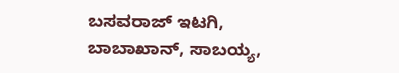ಬಸವರಾಜ್ ಇಟಗಿ, ಬಾಬಾಖಾನ್, ಸಾಬಯ್ಯ,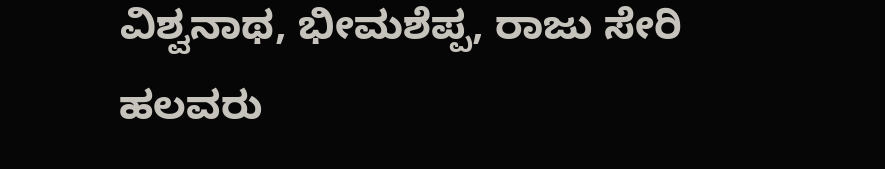ವಿಶ್ವನಾಥ, ಭೀಮಶೆಪ್ಪ, ರಾಜು ಸೇರಿ ಹಲವರು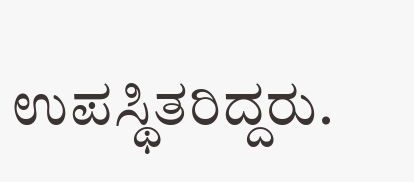ಉಪಸ್ಥಿತರಿದ್ದರು.